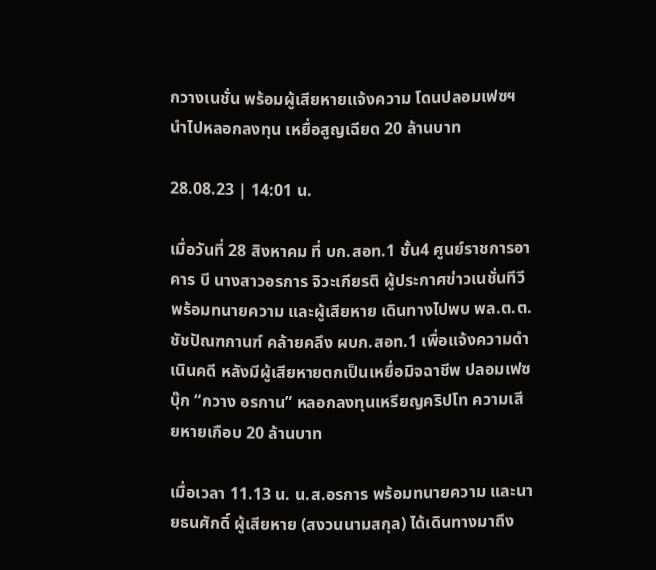กวางเนชั่น พร้อมผู้เสียหายเเจ้งความ โดนปลอมเฟซฯนำไปหลอกลงทุน เหยื่อสูญเฉียด 20 ล้านบาท

28.08.23 | 14:01 น.

เมื่อวันที่ 28 สิงหาคม ที่ บก.สอท.1 ชั้น4 ศูนย์ราชการอาคาร บี นางสาวอรการ จิวะเกียรติ ผู้ประกาศข่าวเนชั่นทีวี พร้อมทนายความ และผู้เสียหาย เดินทางไปพบ พล.ต.ต.ชัชปัณฑกานฑ์ คล้ายคลึง ผบก.สอท.1 เพื่อแจ้งความดำเนินคดี หลังมีผู้เสียหายตกเป็นเหยื่อมิจฉาชีพ ปลอมเฟซบุ๊ก “กวาง อรกาน” หลอกลงทุนเหรียญคริปโท ความเสียหายเกือบ 20 ล้านบาท

เมื่อเวลา 11.13 น. น.ส.อรการ พร้อมทนายความ และนายธนศักดิ์ ผู้เสียหาย (สงวนนามสกุล) ได้เดินทางมาถึง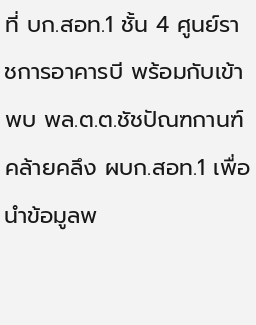ที่ บก.สอท.1 ชั้น 4 ศูนย์ราชการอาคารบี พร้อมกับเข้าพบ พล.ต.ต.ชัชปัณฑกานฑ์ คล้ายคลึง ผบก.สอท.1 เพื่อนำข้อมูลพ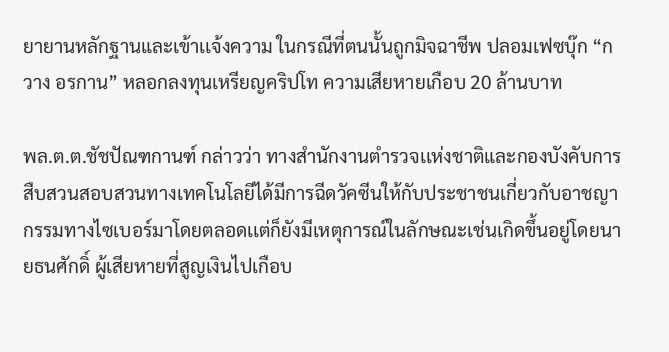ยายานหลักฐานและเข้าเเจ้งความ ในกรณีที่ตนนั้นถูกมิจฉาชีพ ปลอมเฟซบุ๊ก “กวาง อรกาน” หลอกลงทุนเหรียญคริปโท ความเสียหายเกือบ 20 ล้านบาท

พล.ต.ต.ชัชปัณฑกานฑ์ กล่าวว่า ทางสำนักงานตำรวจเเห่งชาติและกองบังคับการสืบสวนสอบสวนทางเทคโนโลยีได้มีการฉีดวัคซีนให้กับประชาชนเกี่ยวกับอาชญากรรมทางไซเบอร์มาโดยตลอดเเต่ก็ยังมีเหตุการณ์ในลักษณะเช่นเกิดขึ้นอยู่โดยนายธนศักดิ์ ผู้เสียหายที่สูญเงินไปเกือบ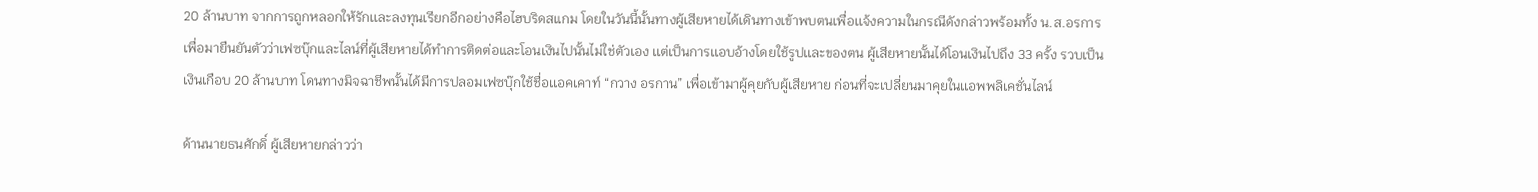20 ล้านบาท จากการถูกหลอกให้รักเเละลงทุนเรียกอีกอย่างคือไฮบริดสแกม โดยในวันนี้นั้นทางผู้เสียหายได้เดินทางเข้าพบตนเพื่อเเจ้งความในกรณีดังกล่าวพร้อมทั้ง น.ส.อรการ เพื่อมายืนยันตัวว่าเฟซบุ๊กและไลน์ที่ผู้เสียหายได้ทำการติดต่อและโอนเงินไปนั้นไม่ใช่ตัวเอง เเต่เป็นการเเอบอ้างโดยใช้รูปเเละของตน ผู้เสียหายนั้นได้โอนเงินไปถึง 33 ครั้ง รวบเป็นเงินเกือบ 20 ล้านบาท โดนทางมิจฉาชีพนั้นได้มีการปลอมเฟซบุ๊กใช้ชื่อเเอคเคาท์ “กวาง อรกาน” เพื่อเข้ามาผู้คุยกับผู้เสียหาย ก่อนที่จะเปลี่ยนมาคุยในเเอพพลิเคชั่นไลน์

ด้านนายธนศักดิ์ ผู้เสียหายกล่าวว่า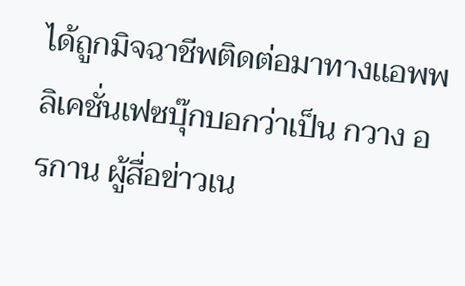ได้ถูกมิจฉาชีพติดต่อมาทางเเอพพลิเคชั่นเฟซบุ๊กบอกว่าเป็น กวาง อรกาน ผู้สื่อข่าวเน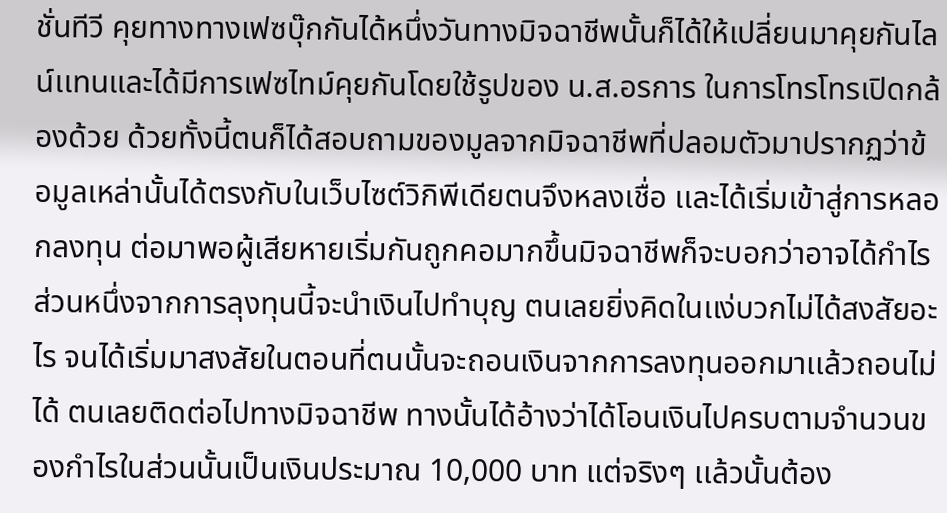ชั่นทีวี คุยทางทางเฟซบุ๊กกันได้หนึ่งวันทางมิจฉาชีพนั้นก็ได้ให้เปลี่ยนมาคุยกันไลน์เเทนและได้มีการเฟซไทม์คุยกันโดยใช้รูปของ น.ส.อรการ ในการโทรโทรเปิดกล้องด้วย ด้วยทั้งนี้ตนก็ได้สอบถามของมูลจากมิจฉาชีพที่ปลอมตัวมาปรากฏว่าข้อมูลเหล่านั้นได้ตรงกับในเว็บไซต์วิกิพีเดียตนจึงหลงเชื่อ เเละได้เริ่มเข้าสู่การหลอกลงทุน ต่อมาพอผู้เสียหายเริ่มกันถูกคอมากขึ้นมิจฉาชีพก็จะบอกว่าอาจได้กำไรส่วนหนึ่งจากการลุงทุนนี้จะนำเงินไปทำบุญ ตนเลยยิ่งคิดในเเง่บวกไม่ได้สงสัยอะไร จนได้เริ่มมาสงสัยในตอนที่ตนนั้นจะถอนเงินจากการลงทุนออกมาเเล้วถอนไม่ได้ ตนเลยติดต่อไปทางมิจฉาชีพ ทางนั้นได้อ้างว่าได้โอนเงินไปครบตามจำนวนของกำไรในส่วนนั้นเป็นเงินประมาณ 10,000 บาท แต่จริงๆ เเล้วนั้นต้อง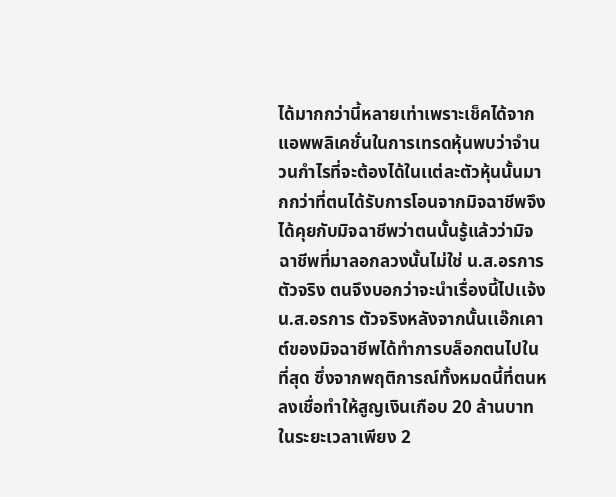ได้มากกว่านี้หลายเท่าเพราะเช็คได้จากแอพพลิเคชั่นในการเทรดหุ้นพบว่าจำนวนกำไรที่จะต้องได้ในเเต่ละตัวหุ้นนั้นมากกว่าที่ตนได้รับการโอนจากมิจฉาชีพจึงได้คุยกับมิจฉาชีพว่าตนนั้นรู้แล้วว่ามิจฉาชีพที่มาลอกลวงนั้นไม่ใช่ น.ส.อรการ ตัวจริง ตนจึงบอกว่าจะนำเรื่องนี้ไปเเจ้ง น.ส.อรการ ตัวจริงหลังจากนั้นเเอ๊กเคาต์ของมิจฉาชีพได้ทำการบล็อกตนไปในที่สุด ซึ่งจากพฤติการณ์ทั้งหมดนี้ที่ตนหลงเชื่อทำให้สูญเงินเกือบ 20 ล้านบาท ในระยะเวลาเพียง 2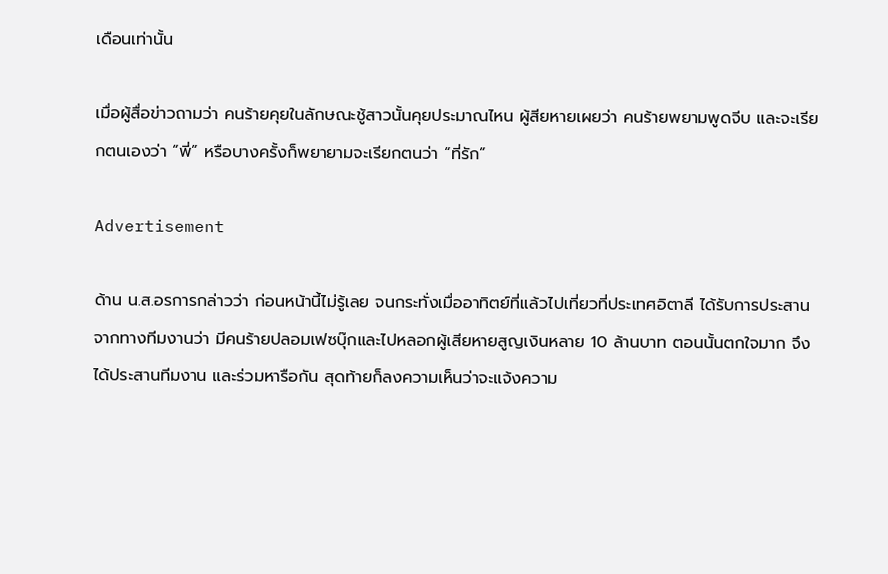เดือนเท่านั้น

เมื่อผู้สื่อข่าวถามว่า คนร้ายคุยในลักษณะชู้สาวนั้นคุยประมาณไหน ผู้สียหายเผยว่า คนร้ายพยามพูดจีบ และจะเรียกตนเองว่า “พี่” หรือบางครั้งก็พยายามจะเรียกตนว่า “ที่รัก”

Advertisement

ด้าน น.ส.อรการกล่าวว่า ก่อนหน้านี้ไม่รู้เลย จนกระทั่งเมื่ออาทิตย์ที่แล้วไปเที่ยวที่ประเทศอิตาลี ได้รับการประสานจากทางทีมงานว่า มีคนร้ายปลอมเฟซบุ๊กและไปหลอกผู้เสียหายสูญเงินหลาย 10 ล้านบาท ตอนนั้นตกใจมาก จึงได้ประสานทีมงาน และร่วมหารือกัน สุดท้ายก็ลงความเห็นว่าจะแจ้งความ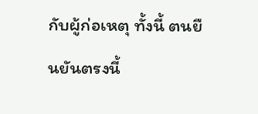กับผู้ก่อเหตุ ทั้งนี้ ตนยืนยันตรงนี้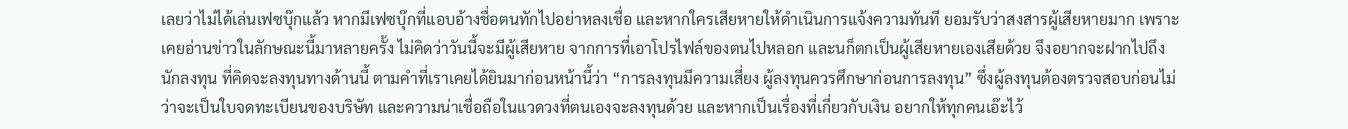เลยว่าไม่ได้เล่นเฟซบุ๊กแล้ว หากมีเฟซบุ๊กที่แอบอ้างชื่อตนทักไปอย่าหลงเชื่อ และหากใครเสียหายให้ดำเนินการแจ้งความทันที ยอมรับว่าสงสารผู้เสียหายมาก เพราะเคยอ่านข่าวในลักษณะนี้มาหลายครั้ง ไม่คิดว่าวันนี้จะมีผู้เสียหาย จากการที่เอาโปรไฟล์ของตนไปหลอก และนก็ตกเป็นผู้เสียหายเองเสียด้วย จึงอยากจะฝากไปถึงนักลงทุน ที่คิดจะลงทุนทางด้านนี้ ตามคำที่เราเคยได้ยินมาก่อนหน้านี้ว่า “การลงทุนมีความเสี่ยง ผู้ลงทุนควรศึกษาก่อนการลงทุน” ซึ่งผู้ลงทุนต้องตรวจสอบก่อนไม่ว่าจะเป็นใบจดทะเบียนของบริษัท และความน่าเชื่อถือในแวดวงที่ตนเองจะลงทุนด้วย และหากเป็นเรื่องที่เกี่ยวกับเงิน อยากให้ทุกคนเอ๊ะไว้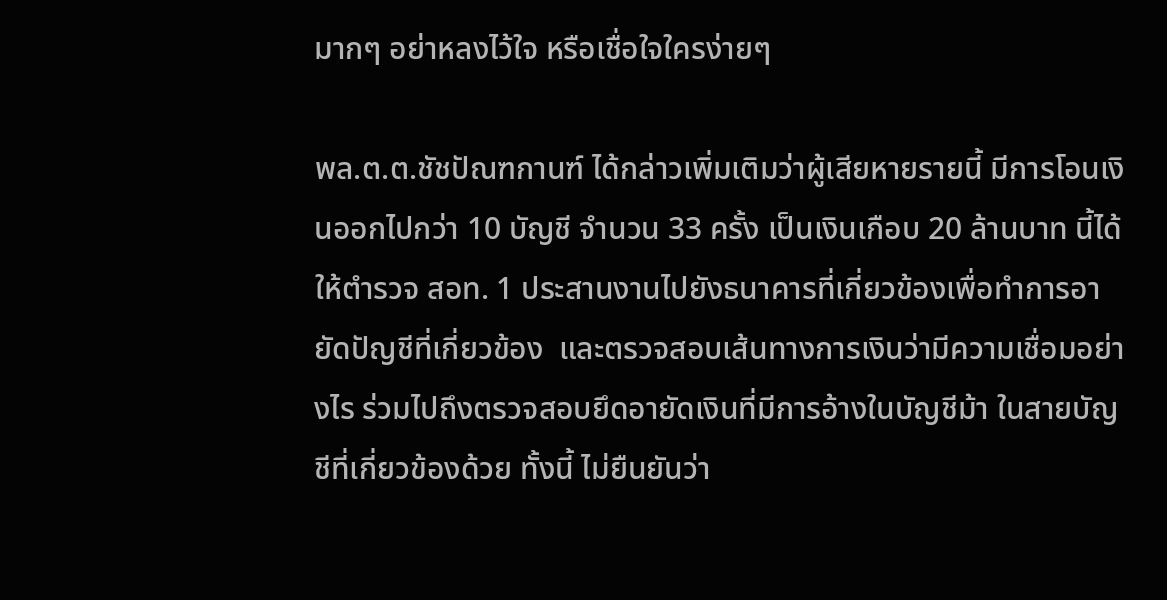มากๆ อย่าหลงไว้ใจ หรือเชื่อใจใครง่ายๆ

พล.ต.ต.ชัชปัณฑกานฑ์ ได้กล่าวเพิ่มเติมว่าผู้เสียหายรายนี้ มีการโอนเงินออกไปกว่า 10 บัญชี จำนวน 33 ครั้ง เป็นเงินเกือบ 20 ล้านบาท นี้ได้ให้ตำรวจ สอท. 1 ประสานงานไปยังธนาคารที่เกี่ยวข้องเพื่อทำการอายัดปัญชีที่เกี่ยวข้อง  และตรวจสอบเส้นทางการเงินว่ามีความเชื่อมอย่างไร ร่วมไปถึงตรวจสอบยึดอายัดเงินที่มีการอ้างในบัญชีม้า ในสายบัญชีที่เกี่ยวข้องด้วย ทั้งนี้ ไม่ยืนยันว่า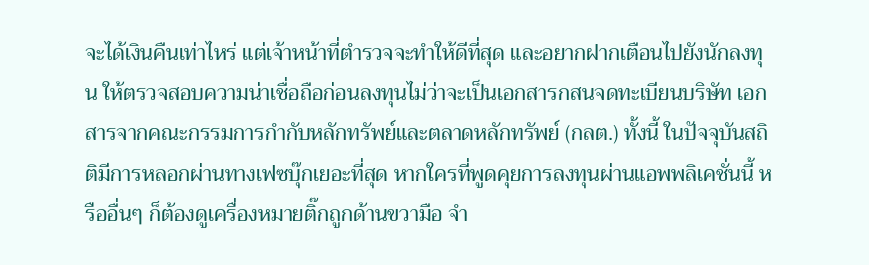จะได้เงินคืนเท่าไหร่ แต่เจ้าหน้าที่ตำรวจจะทำให้ดีที่สุด และอยากฝากเตือนไปยังนักลงทุน ให้ตรวจสอบความน่าเชื่อถือก่อนลงทุนไม่ว่าจะเป็นเอกสารกสนจดทะเบียนบริษัท เอกสารจากคณะกรรมการกำกับหลักทรัพย์และตลาดหลักทรัพย์ (กลต.) ทั้งนี้ ในปัจจุบันสถิติมีการหลอกผ่านทางเฟซบุ๊กเยอะที่สุด หากใครที่พูดคุยการลงทุนผ่านแอพพลิเคชั่นนี้ หรืออื่นๆ ก็ต้องดูเครื่องหมายติ๊กถูกด้านขวามือ จำ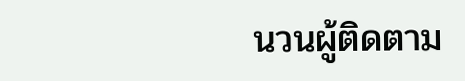นวนผู้ติดตาม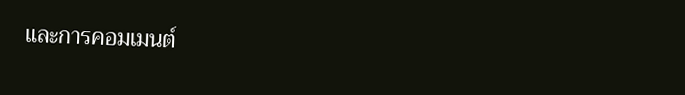และการคอมเมนต์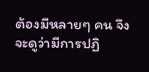ต้องมีหลายๆ คน จึงจะดูว่ามีการปฏิ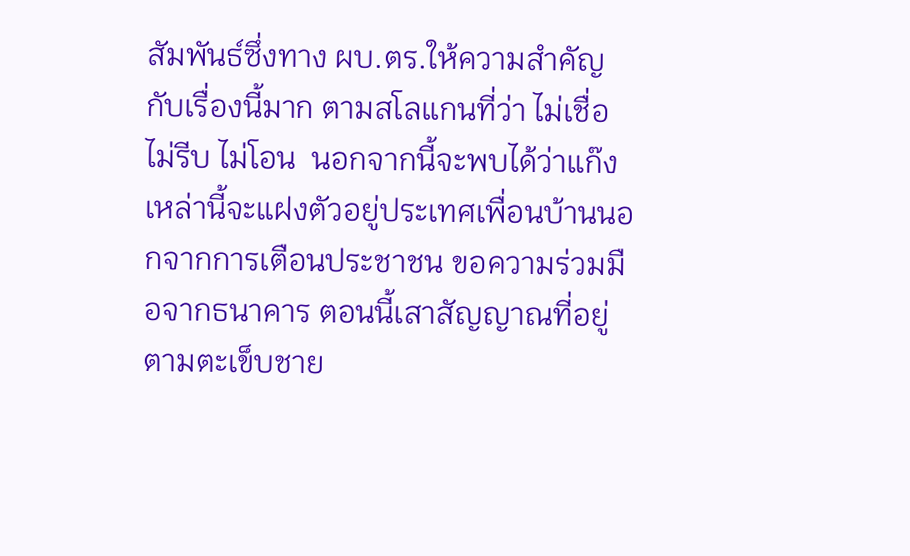สัมพันธ์ซึ่งทาง ผบ.ตร.ให้ความสำคัญกับเรื่องนี้มาก ตามสโลแกนที่ว่า ไม่เชื่อ ไม่รีบ ไม่โอน  นอกจากนี้จะพบได้ว่าแก๊งเหล่านี้จะแฝงตัวอยู่ประเทศเพื่อนบ้านนอกจากการเตือนประชาชน ขอความร่วมมือจากธนาคาร ตอนนี้เสาสัญญาณที่อยู่ตามตะเข็บชาย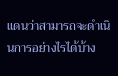แดนว่าสามารถจะดำเนินการอย่างไรได้บ้าง